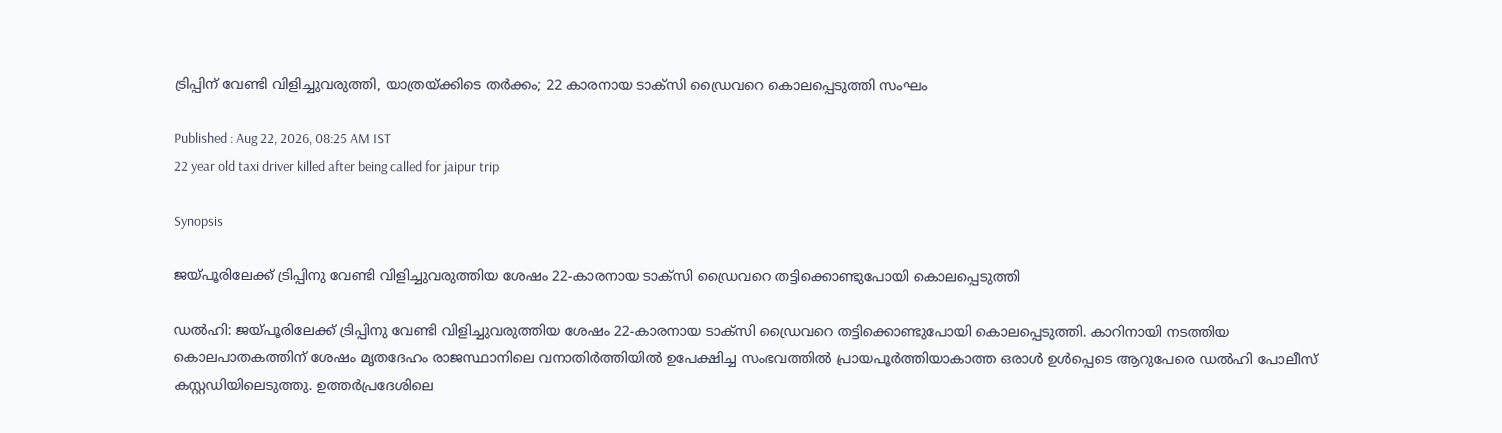ട്രിപ്പിന് വേണ്ടി വിളിച്ചുവരുത്തി, യാത്രയ്ക്കിടെ തർക്കം; 22 കാരനായ ടാക്സി ഡ്രൈവറെ കൊലപ്പെടുത്തി സംഘം

Published : Aug 22, 2026, 08:25 AM IST
22 year old taxi driver killed after being called for jaipur trip

Synopsis

ജയ്പൂരിലേക്ക് ട്രിപ്പിനു വേണ്ടി വിളിച്ചുവരുത്തിയ ശേഷം 22-കാരനായ ടാക്സി ഡ്രൈവറെ തട്ടിക്കൊണ്ടുപോയി കൊലപ്പെടുത്തി

ഡൽഹി: ജയ്പൂരിലേക്ക് ട്രിപ്പിനു വേണ്ടി വിളിച്ചുവരുത്തിയ ശേഷം 22-കാരനായ ടാക്സി ഡ്രൈവറെ തട്ടിക്കൊണ്ടുപോയി കൊലപ്പെടുത്തി. കാറിനായി നടത്തിയ കൊലപാതകത്തിന് ശേഷം മൃതദേഹം രാജസ്ഥാനിലെ വനാതിർത്തിയിൽ ഉപേക്ഷിച്ച സംഭവത്തിൽ പ്രായപൂർത്തിയാകാത്ത ഒരാൾ ഉൾപ്പെടെ ആറുപേരെ ഡൽഹി പോലീസ് കസ്റ്റഡിയിലെടുത്തു. ഉത്തർപ്രദേശിലെ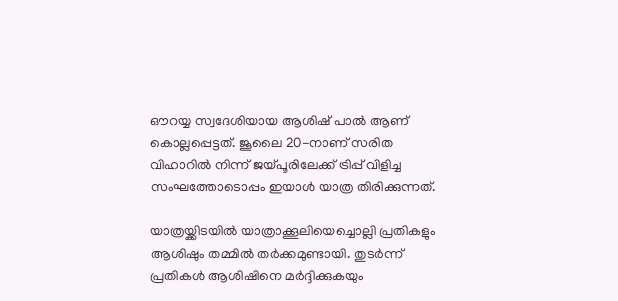ഔറയ്യ സ്വദേശിയായ ആശിഷ് പാൽ ആണ് കൊല്ലപ്പെട്ടത്. ജൂലൈ 20-നാണ് സരിത വിഹാറിൽ നിന്ന് ജയ്പൂരിലേക്ക് ട്രിപ്പ് വിളിച്ച സംഘത്തോടൊപ്പം ഇയാൾ യാത്ര തിരിക്കുന്നത്.

യാത്രയ്ക്കിടയിൽ യാത്രാക്കൂലിയെച്ചൊല്ലി പ്രതികളും ആശിഷും തമ്മിൽ തർക്കമുണ്ടായി. തുടർന്ന് പ്രതികൾ ആശിഷിനെ മർദ്ദിക്കുകയും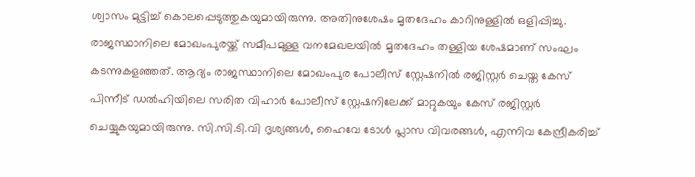ശ്വാസം മുട്ടിച്ച് കൊലപ്പെടുത്തുകയുമായിരുന്നു. അതിനുശേഷം മൃതദേഹം കാറിനുള്ളിൽ ഒളിപ്പിച്ചു. രാജസ്ഥാനിലെ മോഖംപുരയ്ക്ക് സമീപമുള്ള വനമേഖലയിൽ മൃതദേഹം തള്ളിയ ശേഷമാണ് സംഘം കടന്നുകളഞ്ഞത്. ആദ്യം രാജസ്ഥാനിലെ മോഖംപുര പോലീസ് സ്റ്റേഷനിൽ രജിസ്റ്റർ ചെയ്ത കേസ് പിന്നീട് ഡൽഹിയിലെ സരിത വിഹാർ പോലീസ് സ്റ്റേഷനിലേക്ക് മാറ്റുകയും കേസ് രജിസ്റ്റർ ചെയ്യുകയുമായിരുന്നു. സി.സി.ടി.വി ദൃശ്യങ്ങൾ, ഹൈവേ ടോൾ പ്ലാസ വിവരങ്ങൾ, എന്നിവ കേന്ദ്രീകരിച്ച്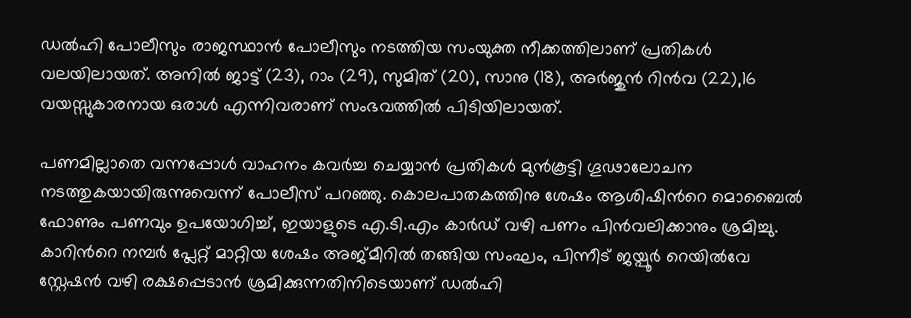ഡൽഹി പോലീസും രാജസ്ഥാൻ പോലീസും നടത്തിയ സംയുക്ത നീക്കത്തിലാണ് പ്രതികൾ വലയിലായത്. അനിൽ ജാട്ട് (23), റാം (29), സുമിത് (20), സാനു (18), അർജുൻ റിൻവ (22),16 വയസ്സുകാരനായ ഒരാൾ എന്നിവരാണ് സംഭവത്തില്‍ പിടിയിലായത്.

പണമില്ലാതെ വന്നപ്പോൾ വാഹനം കവർച്ച ചെയ്യാൻ പ്രതികൾ മുൻകൂട്ടി ഗൂഢാലോചന നടത്തുകയായിരുന്നുവെന്ന് പോലീസ് പറഞ്ഞു. കൊലപാതകത്തിനു ശേഷം ആശിഷിന്‍റെ മൊബൈൽ ഫോണും പണവും ഉപയോഗിച്ച്, ഇയാളുടെ എ.ടി.എം കാർഡ് വഴി പണം പിൻവലിക്കാനും ശ്രമിച്ചു. കാറിന്‍റെ നമ്പർ പ്ലേറ്റ് മാറ്റിയ ശേഷം അജ്മീറിൽ തങ്ങിയ സംഘം, പിന്നീട് ജയ്പൂർ റെയിൽവേ സ്റ്റേഷൻ വഴി രക്ഷപ്പെടാൻ ശ്രമിക്കുന്നതിനിടെയാണ് ഡൽഹി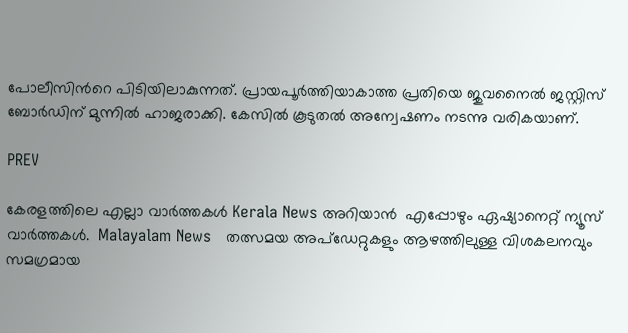പോലീസിന്‍റെ പിടിയിലാകുന്നത്. പ്രായപൂർത്തിയാകാത്ത പ്രതിയെ ജുവനൈൽ ജസ്റ്റിസ് ബോർഡിന് മുന്നിൽ ഹാജരാക്കി. കേസിൽ കൂടുതൽ അന്വേഷണം നടന്നു വരികയാണ്.

PREV

കേരളത്തിലെ എല്ലാ വാർത്തകൾ Kerala News അറിയാൻ  എപ്പോഴും ഏഷ്യാനെറ്റ് ന്യൂസ് വാർത്തകൾ.  Malayalam News   തത്സമയ അപ്‌ഡേറ്റുകളും ആഴത്തിലുള്ള വിശകലനവും സമഗ്രമായ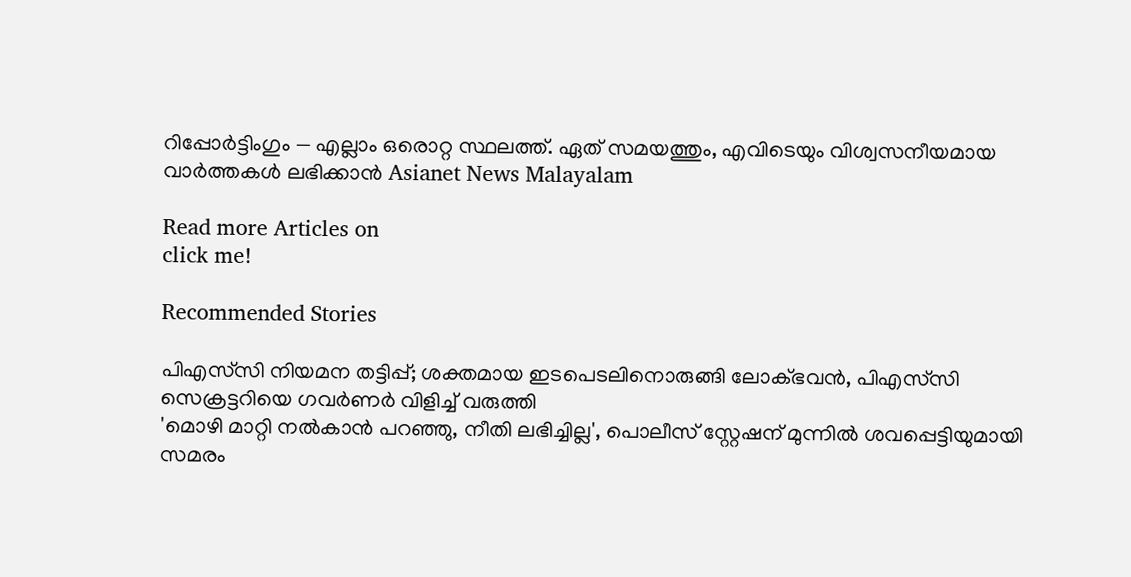റിപ്പോർട്ടിംഗും — എല്ലാം ഒരൊറ്റ സ്ഥലത്ത്. ഏത് സമയത്തും, എവിടെയും വിശ്വസനീയമായ വാർത്തകൾ ലഭിക്കാൻ Asianet News Malayalam

Read more Articles on
click me!

Recommended Stories

പിഎസ്‍സി നിയമന തട്ടിപ്പ്; ശക്തമായ ഇടപെടലിനൊരുങ്ങി ലോക്ഭവൻ, പിഎസ്‍സി സെക്രട്ടറിയെ ഗവർണർ വിളിച്ച് വരുത്തി
'മൊഴി മാറ്റി നൽകാൻ പറഞ്ഞു, നീതി ലഭിച്ചില്ല', പൊലീസ് സ്റ്റേഷന് മുന്നിൽ ശവപ്പെട്ടിയുമായി സമരം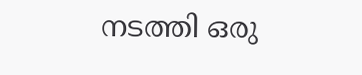നടത്തി ഒരു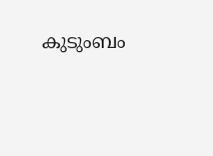കുടുംബം